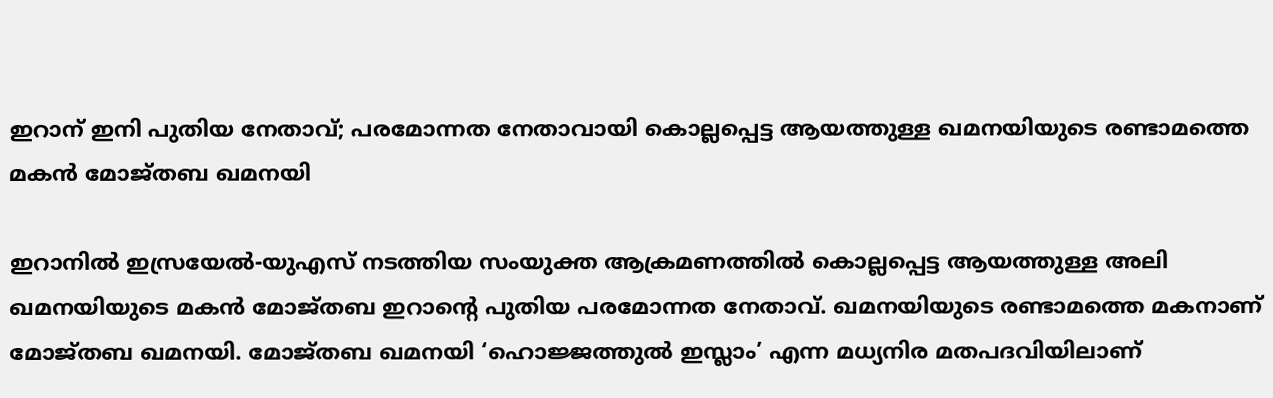ഇറാന് ഇനി പുതിയ നേതാവ്; പരമോന്നത നേതാവായി കൊല്ലപ്പെട്ട ആയത്തുള്ള ഖമനയിയുടെ രണ്ടാമത്തെ മകൻ മോജ്തബ ഖമനയി

ഇറാനിൽ ഇസ്രയേൽ-യുഎസ് നടത്തിയ സംയുക്ത ആക്രമണത്തിൽ കൊല്ലപ്പെട്ട ആയത്തുള്ള അലി ഖമനയിയുടെ മകൻ മോജ്തബ ഇറാന്റെ പുതിയ പരമോന്നത നേതാവ്. ഖമനയിയുടെ രണ്ടാമത്തെ മകനാണ് മോജ്തബ ഖമനയി. മോജ്തബ ഖമനയി ‘ഹൊജ്ജത്തുൽ ഇസ്ലാം’ എന്ന മധ്യനിര മതപദവിയിലാണ്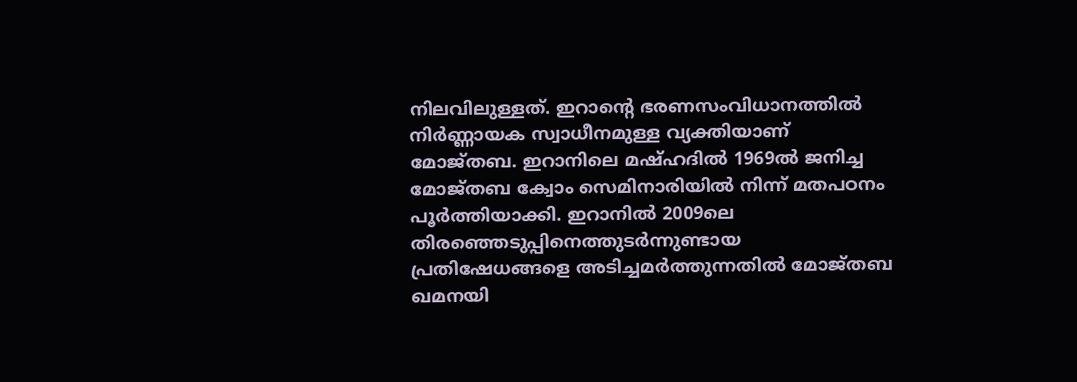നിലവിലുള്ളത്. ഇറാന്റെ ഭരണസംവിധാനത്തിൽ നിർണ്ണായക സ്വാധീനമുള്ള വ്യക്തിയാണ് മോജ്തബ. ഇറാനിലെ മഷ്ഹദിൽ 1969ൽ ജനിച്ച മോജ്തബ ക്വോം സെമിനാരിയിൽ നിന്ന് മതപഠനം പൂർത്തിയാക്കി. ഇറാനിൽ 2009ലെ തിരഞ്ഞെടുപ്പിനെത്തുടർന്നുണ്ടായ പ്രതിഷേധങ്ങളെ അടിച്ചമർത്തുന്നതിൽ മോജ്തബ ഖമനയി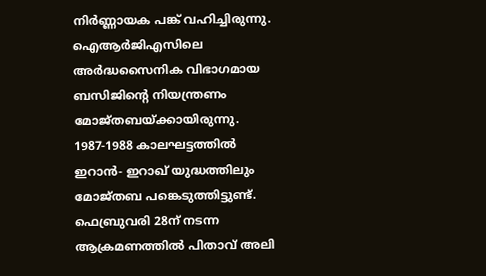നിർണ്ണായക പങ്ക് വഹിച്ചിരുന്നു. ഐആർജിഎസിലെ അർദ്ധസൈനിക വിഭാഗമായ ബസിജിന്റെ നിയന്ത്രണം മോജ്തബയ്ക്കായിരുന്നു. 1987-1988 കാലഘട്ടത്തിൽ ഇറാൻ- ഇറാഖ് യുദ്ധത്തിലും മോജ്തബ പങ്കെടുത്തിട്ടുണ്ട്. ഫെബ്രുവരി 28ന് നടന്ന ആക്രമണത്തിൽ പിതാവ് അലി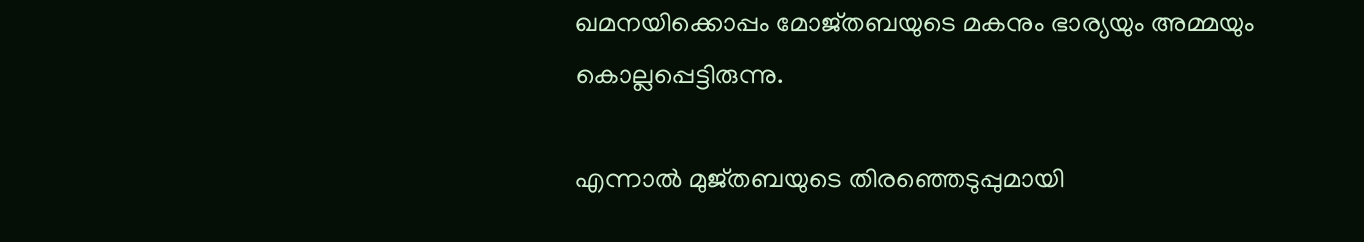ഖമനയിക്കൊപ്പം മോജ്തബയുടെ മകനും ഭാര്യയും അമ്മയും കൊല്ലപ്പെട്ടിരുന്നു.

എന്നാല്‍ മുജ്തബയുടെ തിരഞ്ഞെടുപ്പുമായി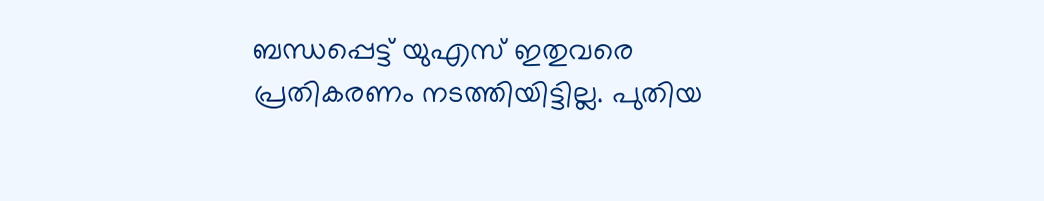ബന്ധപ്പെട്ട് യുഎസ് ഇതുവരെ പ്രതികരണം നടത്തിയിട്ടില്ല. പുതിയ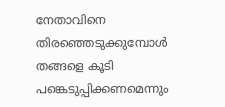നേതാവിനെ തിരഞ്ഞെടുക്കുമ്പോള്‍ തങ്ങളെ കൂടി പങ്കെടുപ്പിക്കണമെന്നും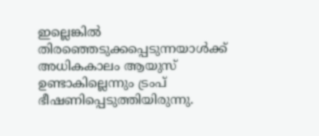ഇല്ലെങ്കില്‍ തിരഞ്ഞെടുക്കപ്പെടുന്നയാള്‍ക്ക് അധികകാലം ആയുസ് ഉണ്ടാകില്ലെന്നും ട്രംപ് ഭീഷണിപ്പെടുത്തിയിരുന്നു.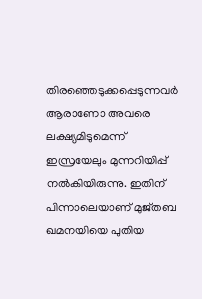തിരഞ്ഞെടുക്കപ്പെടുന്നവര്‍ ആരാണോ അവരെ ലക്ഷ്യമിടുമെന്ന് ഇസ്രയേലും മുന്നറിയിപ്പ് നല്‍കിയിരുന്നു. ഇതിന് പിന്നാലെയാണ് മുജ്തബ ഖമനയിയെ പുതിയ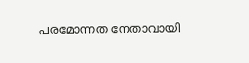പരമോന്നത നേതാവായി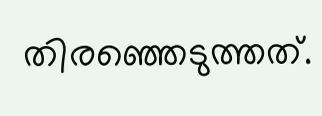തിരഞ്ഞെടുത്തത്.